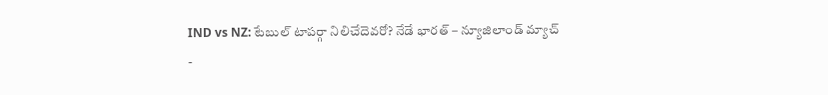IND vs NZ: టేబుల్ టాపర్గా నిలిచేదెవరో? నేడే భారత్ – న్యూజిలాండ్ మ్యాచ్
-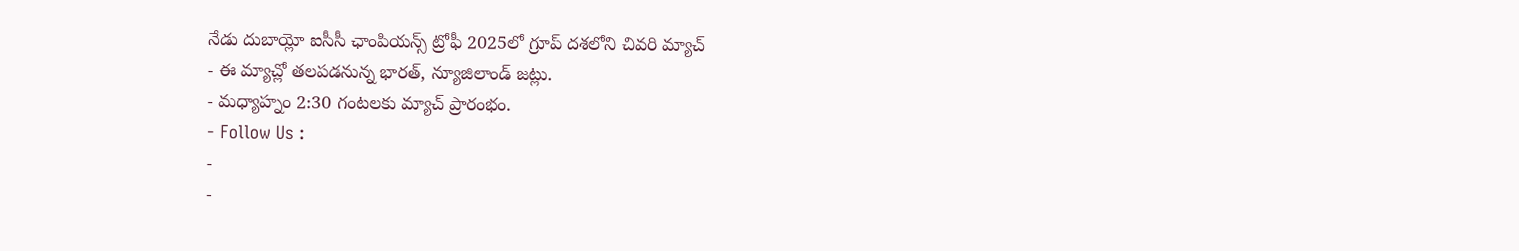నేడు దుబాయ్లో ఐసీసీ ఛాంపియన్స్ ట్రోఫీ 2025లో గ్రూప్ దశలోని చివరి మ్యాచ్
- ఈ మ్యాచ్లో తలపడనున్న భారత్, న్యూజిలాండ్ జట్లు.
- మధ్యాహ్నం 2:30 గంటలకు మ్యాచ్ ప్రారంభం.
- Follow Us :
-
-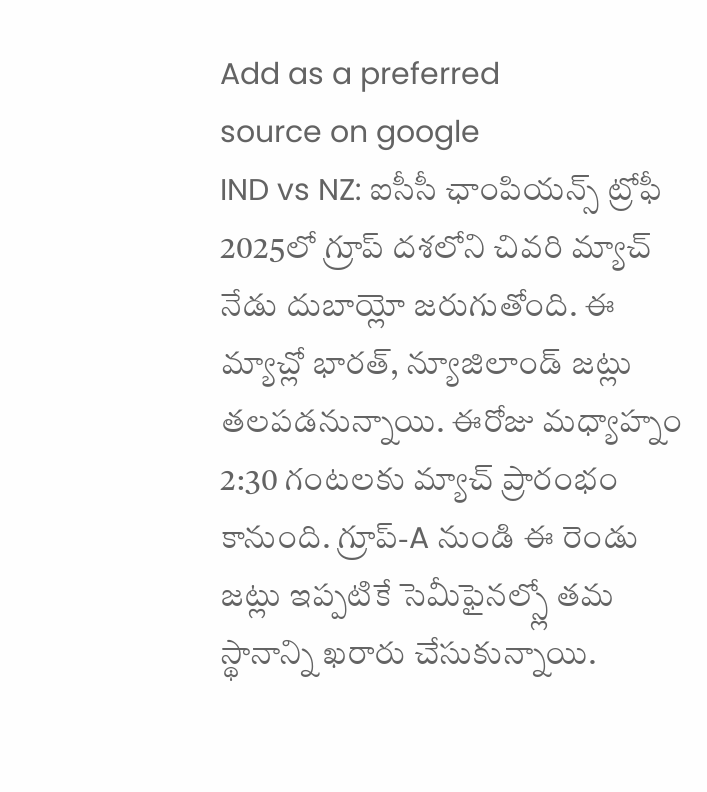Add as a preferred
source on google
IND vs NZ: ఐసీసీ ఛాంపియన్స్ ట్రోఫీ 2025లో గ్రూప్ దశలోని చివరి మ్యాచ్ నేడు దుబాయ్లో జరుగుతోంది. ఈ మ్యాచ్లో భారత్, న్యూజిలాండ్ జట్లు తలపడనున్నాయి. ఈరోజు మధ్యాహ్నం 2:30 గంటలకు మ్యాచ్ ప్రారంభం కానుంది. గ్రూప్-A నుండి ఈ రెండు జట్లు ఇప్పటికే సెమీఫైనల్స్లో తమ స్థానాన్ని ఖరారు చేసుకున్నాయి.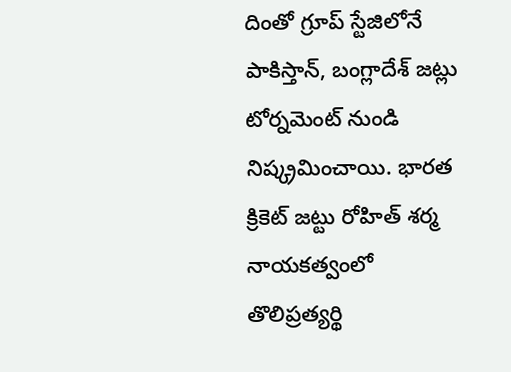దింతో గ్రూప్ స్టేజిలోనే పాకిస్తాన్, బంగ్లాదేశ్ జట్లు టోర్నమెంట్ నుండి నిష్క్రమించాయి. భారత క్రికెట్ జట్టు రోహిత్ శర్మ నాయకత్వంలో తొలిప్రత్యర్థి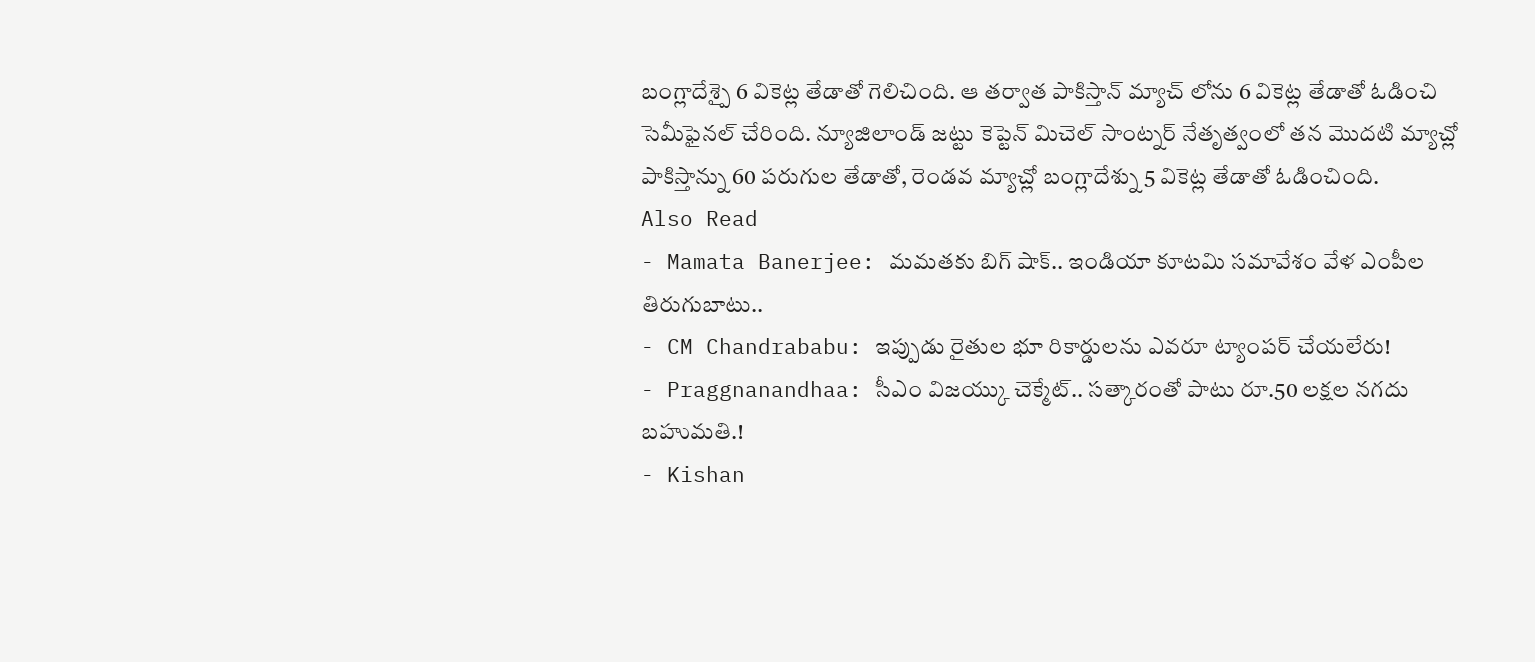బంగ్లాదేశ్పై 6 వికెట్ల తేడాతో గెలిచింది. ఆ తర్వాత పాకిస్తాన్ మ్యాచ్ లోను 6 వికెట్ల తేడాతో ఓడించి సెమీఫైనల్ చేరింది. న్యూజిలాండ్ జట్టు కెప్టెన్ మిచెల్ సాంట్నర్ నేతృత్వంలో తన మొదటి మ్యాచ్లో పాకిస్తాన్ను 60 పరుగుల తేడాతో, రెండవ మ్యాచ్లో బంగ్లాదేశ్ను 5 వికెట్ల తేడాతో ఓడించింది.
Also Read
- Mamata Banerjee: మమతకు బిగ్ షాక్.. ఇండియా కూటమి సమావేశం వేళ ఎంపీల తిరుగుబాటు..
- CM Chandrababu: ఇప్పుడు రైతుల భూ రికార్డులను ఎవరూ ట్యాంపర్ చేయలేరు!
- Praggnanandhaa: సీఎం విజయ్కు చెక్మేట్.. సత్కారంతో పాటు రూ.50 లక్షల నగదు బహుమతి.!
- Kishan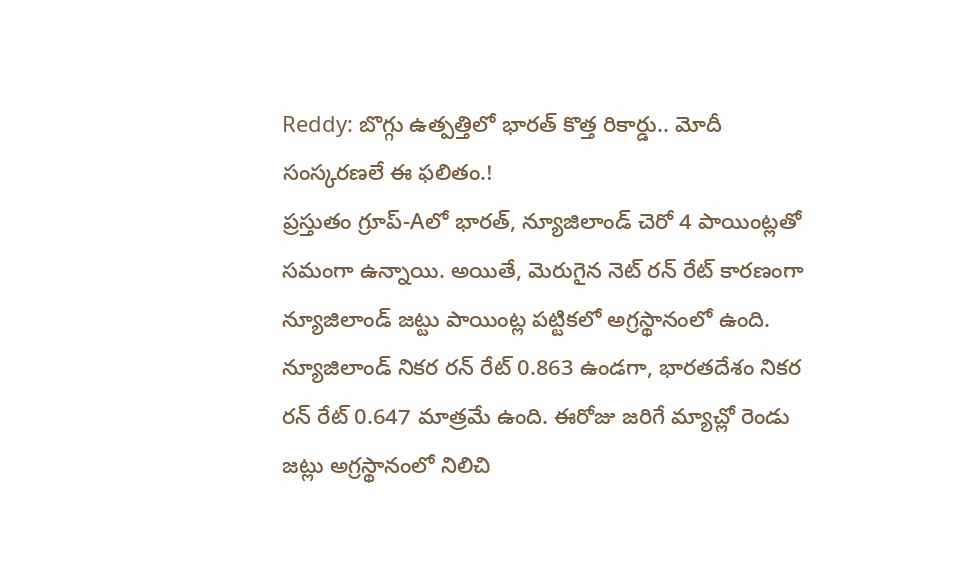Reddy: బొగ్గు ఉత్పత్తిలో భారత్ కొత్త రికార్డు.. మోదీ సంస్కరణలే ఈ ఫలితం.!
ప్రస్తుతం గ్రూప్-Aలో భారత్, న్యూజిలాండ్ చెరో 4 పాయింట్లతో సమంగా ఉన్నాయి. అయితే, మెరుగైన నెట్ రన్ రేట్ కారణంగా న్యూజిలాండ్ జట్టు పాయింట్ల పట్టికలో అగ్రస్థానంలో ఉంది. న్యూజిలాండ్ నికర రన్ రేట్ 0.863 ఉండగా, భారతదేశం నికర రన్ రేట్ 0.647 మాత్రమే ఉంది. ఈరోజు జరిగే మ్యాచ్లో రెండు జట్లు అగ్రస్థానంలో నిలిచి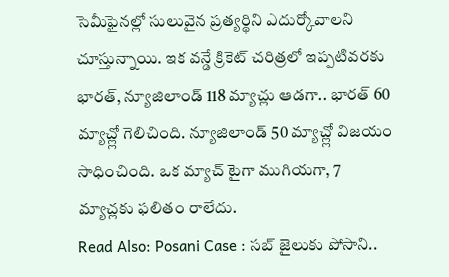సెమీఫైనల్లో సులువైన ప్రత్యర్థిని ఎదుర్కోవాలని చూస్తున్నాయి. ఇక వన్డే క్రికెట్ చరిత్రలో ఇప్పటివరకు భారత్, న్యూజిలాండ్ 118 మ్యాచ్లు ఆడగా.. భారత్ 60 మ్యాచ్ల్లో గెలిచింది. న్యూజిలాండ్ 50 మ్యాచ్ల్లో విజయం సాధించింది. ఒక మ్యాచ్ టైగా ముగియగా, 7 మ్యాచ్లకు ఫలితం రాలేదు.
Read Also: Posani Case : సబ్ జైలుకు పోసాని..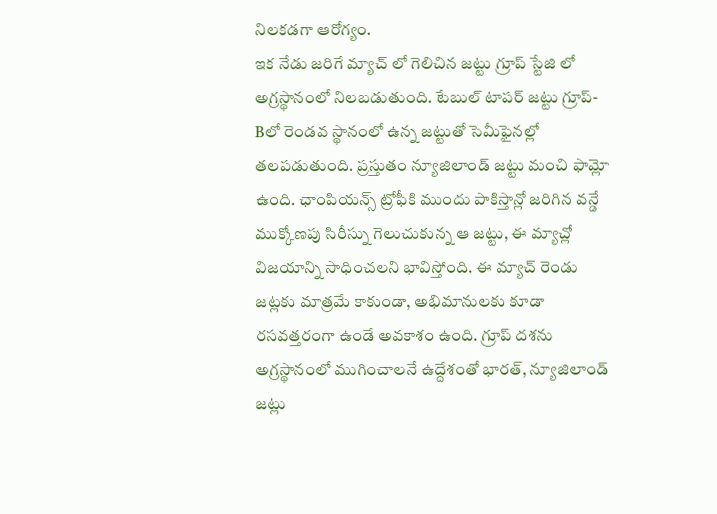నిలకడగా ఆరోగ్యం.
ఇక నేడు జరిగే మ్యాచ్ లో గెలిచిన జట్టు గ్రూప్ స్టేజి లో అగ్రస్థానంలో నిలబడుతుంది. టేబుల్ టాపర్ జట్టు గ్రూప్-Bలో రెండవ స్థానంలో ఉన్న జట్టుతో సెమీఫైనల్లో తలపడుతుంది. ప్రస్తుతం న్యూజిలాండ్ జట్టు మంచి ఫామ్లో ఉంది. ఛాంపియన్స్ ట్రోఫీకి ముందు పాకిస్తాన్లో జరిగిన వన్డే ముక్కోణపు సిరీస్ను గెలుచుకున్న ఆ జట్టు, ఈ మ్యాచ్లో విజయాన్ని సాధించలని భావిస్తోంది. ఈ మ్యాచ్ రెండు జట్లకు మాత్రమే కాకుండా, అభిమానులకు కూడా రసవత్తరంగా ఉండే అవకాశం ఉంది. గ్రూప్ దశను అగ్రస్థానంలో ముగించాలనే ఉద్దేశంతో భారత్, న్యూజిలాండ్ జట్లు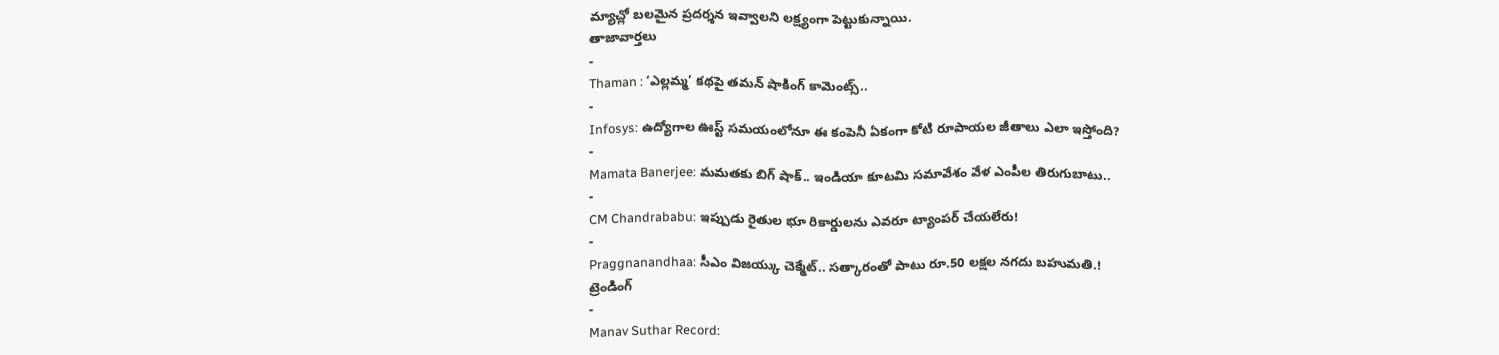మ్యాచ్లో బలమైన ప్రదర్శన ఇవ్వాలని లక్ష్యంగా పెట్టుకున్నాయి.
తాజావార్తలు
-
Thaman : ‘ఎల్లమ్మ’ కథపై తమన్ షాకింగ్ కామెంట్స్..
-
Infosys: ఉద్యోగాల ఊస్ట్ సమయంలోనూ ఈ కంపెనీ ఏకంగా కోటి రూపాయల జీతాలు ఎలా ఇస్తోంది?
-
Mamata Banerjee: మమతకు బిగ్ షాక్.. ఇండియా కూటమి సమావేశం వేళ ఎంపీల తిరుగుబాటు..
-
CM Chandrababu: ఇప్పుడు రైతుల భూ రికార్డులను ఎవరూ ట్యాంపర్ చేయలేరు!
-
Praggnanandhaa: సీఎం విజయ్కు చెక్మేట్.. సత్కారంతో పాటు రూ.50 లక్షల నగదు బహుమతి.!
ట్రెండింగ్
-
Manav Suthar Record: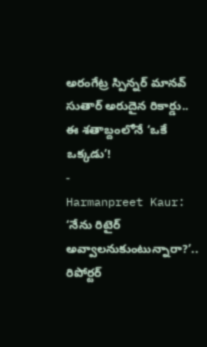అరంగేట్ర స్పిన్నర్ మానవ్ సుతార్ అరుదైన రికార్డు.. ఈ శతాబ్దంలోనే ‘ఒకే ఒక్కడు’!
-
Harmanpreet Kaur: ‘నేను రిటైర్ అవ్వాలనుకుంటున్నారా?’.. రిపోర్టర్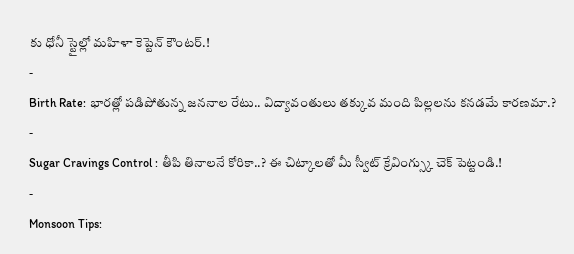కు ధోనీ స్టైల్లో మహిళా కెప్టెన్ కౌంటర్.!
-
Birth Rate: భారత్లో పడిపోతున్న జననాల రేటు.. విద్యావంతులు తక్కువ మంది పిల్లలను కనడమే కారణమా.?
-
Sugar Cravings Control : తీపి తినాలనే కోరికా..? ఈ చిట్కాలతో మీ స్వీట్ క్రేవింగ్స్కు చెక్ పెట్టండి.!
-
Monsoon Tips: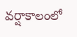వర్షాకాలంలో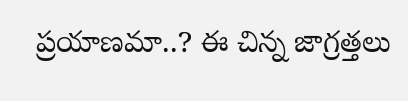ప్రయాణమా..? ఈ చిన్న జాగ్రత్తలు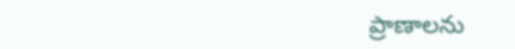ప్రాణాలను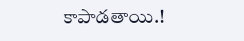కాపాడతాయి.!